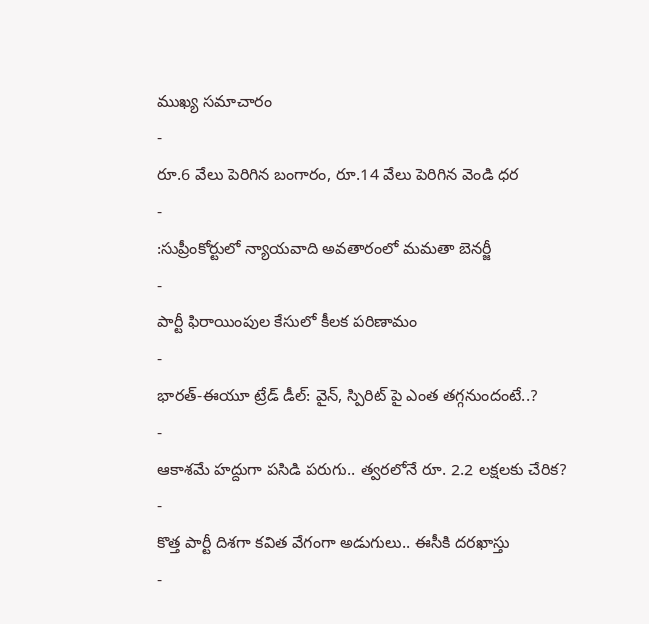ముఖ్య సమాచారం
-
రూ.6 వేలు పెరిగిన బంగారం, రూ.14 వేలు పెరిగిన వెండి ధర
-
:సుప్రీంకోర్టులో న్యాయవాది అవతారంలో మమతా బెనర్జీ
-
పార్టీ ఫిరాయింపుల కేసులో కీలక పరిణామం
-
భారత్-ఈయూ ట్రేడ్ డీల్: వైన్, స్పిరిట్ పై ఎంత తగ్గనుందంటే..?
-
ఆకాశమే హద్దుగా పసిడి పరుగు.. త్వరలోనే రూ. 2.2 లక్షలకు చేరిక?
-
కొత్త పార్టీ దిశగా కవిత వేగంగా అడుగులు.. ఈసీకి దరఖాస్తు
-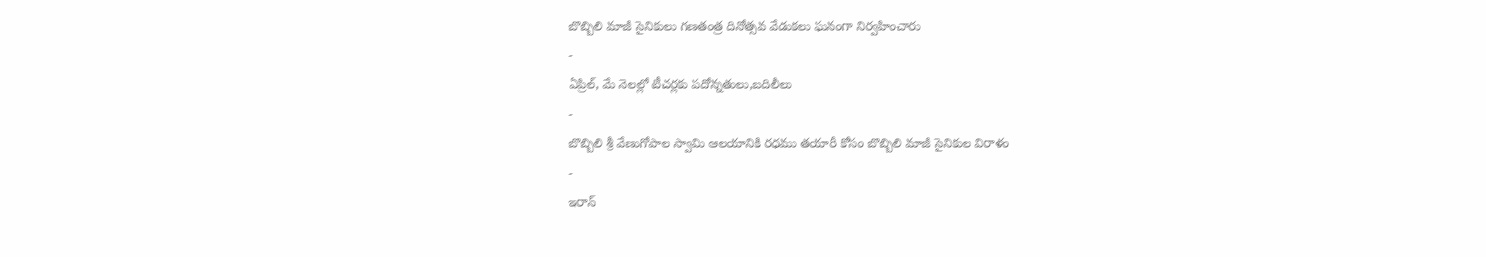బొబ్బిలి మాజీ సైనికులు గణతంత్ర దినోత్సవ వేడుకలు ఘనంగా నిర్వహించారు
-
ఏప్రిల్, మే నెలల్లో టీచర్లకు పదోన్నతులు,బదిలీలు
-
బొబ్బిలి శ్రీ వేణుగోపాల స్వామి ఆలయానికి రధము తయారీ కోసం బొబ్బిలి మాజీ సైనికుల విరాళం
-
ఇరాన్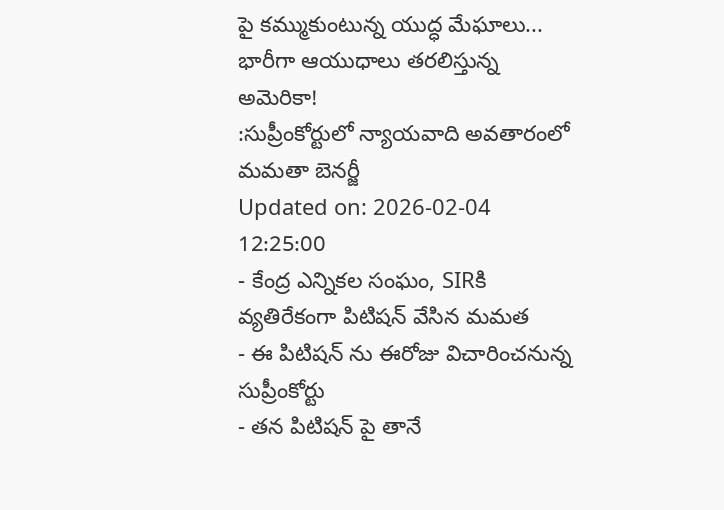పై కమ్ముకుంటున్న యుద్ధ మేఘాలు... భారీగా ఆయుధాలు తరలిస్తున్న అమెరికా!
:సుప్రీంకోర్టులో న్యాయవాది అవతారంలో మమతా బెనర్జీ
Updated on: 2026-02-04 12:25:00
- కేంద్ర ఎన్నికల సంఘం, SIRకి వ్యతిరేకంగా పిటిషన్ వేసిన మమత
- ఈ పిటిషన్ ను ఈరోజు విచారించనున్న సుప్రీంకోర్టు
- తన పిటిషన్ పై తానే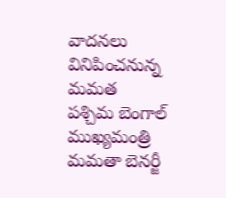వాదనలు వినిపించనున్న మమత
పశ్చిమ బెంగాల్ ముఖ్యమంత్రి మమతా బెనర్జీ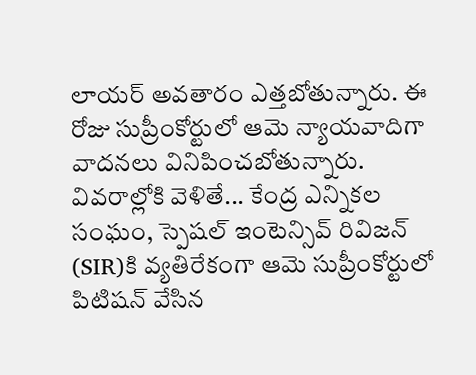లాయర్ అవతారం ఎత్తబోతున్నారు. ఈ రోజు సుప్రీంకోర్టులో ఆమె న్యాయవాదిగా వాదనలు వినిపించబోతున్నారు. వివరాల్లోకి వెళితే... కేంద్ర ఎన్నికల సంఘం, స్పెషల్ ఇంటెన్సివ్ రివిజన్ (SIR)కి వ్యతిరేకంగా ఆమె సుప్రీంకోర్టులో పిటిషన్ వేసిన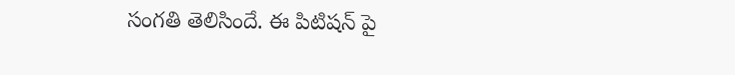సంగతి తెలిసిందే. ఈ పిటిషన్ పై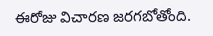ఈరోజు విచారణ జరగబోతోంది.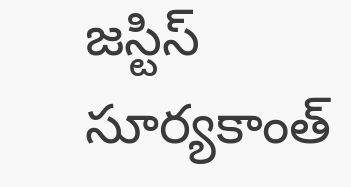జస్టిస్ సూర్యకాంత్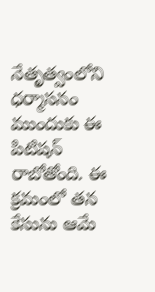నేతృత్వంలోని ధర్మాసనం ముందుకు ఈ పిటిషన్ రాబోతోంది. ఈ క్రమంలో తన కేసును ఆమే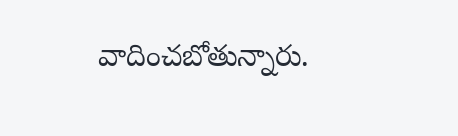వాదించబోతున్నారు.